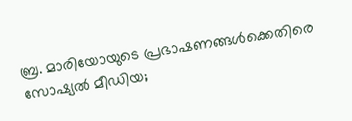ബ്ര. മാരിയോയുടെ പ്രഭാഷണങ്ങള്‍ക്കെതിരെ സോഷ്യല്‍ മീഡിയ;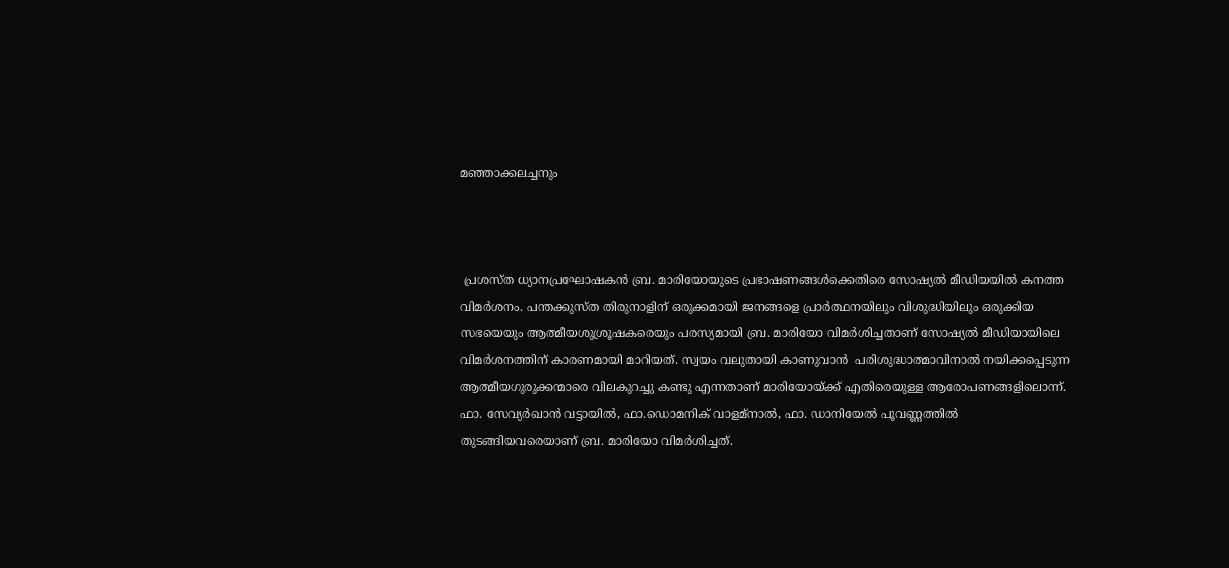മഞ്ഞാക്കലച്ചനും



 പ്രശസ്ത ധ്യാനപ്രഘോഷകന്‍ ബ്ര. മാരിയോയുടെ പ്രഭാഷണങ്ങള്‍ക്കെതിരെ സോഷ്യല്‍ മീഡിയയില്‍ കനത്ത വിമര്‍ശനം. പന്തക്കുസ്ത തിരുനാളിന് ഒരുക്കമായി ജനങ്ങളെ പ്രാര്‍ത്ഥനയിലും വിശുദ്ധിയിലും ഒരുക്കിയ സഭയെയും ആത്മീയശുശ്രൂഷകരെയും പരസ്യമായി ബ്ര. മാരിയോ വിമര്‍ശിച്ചതാണ് സോഷ്യല്‍ മീഡിയായിലെ വിമര്‍ശനത്തിന് കാരണമായി മാറിയത്. സ്വയം വലുതായി കാണുവാന്‍  പരിശുദ്ധാത്മാവിനാല്‍ നയിക്കപ്പെടുന്ന ആത്മീയഗുരുക്കന്മാരെ വിലകുറച്ചു കണ്ടു എന്നതാണ് മാരിയോയ്ക്ക് എതിരെയുള്ള ആരോപണങ്ങളിലൊന്ന്. ഫാ. സേവ്യര്‍ഖാന്‍ വട്ടായില്‍, ഫാ.ഡൊമനിക് വാളമ്നാല്‍, ഫാ. ഡാനിയേല്‍ പൂവണ്ണത്തില്‍ തുടങ്ങിയവരെയാണ് ബ്ര. മാരിയോ വിമര്‍ശിച്ചത്.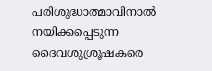പരിശുദ്ധാത്മാവിനാല്‍ നയിക്കപ്പെടുന്ന ദൈവശുശ്രൂഷകരെ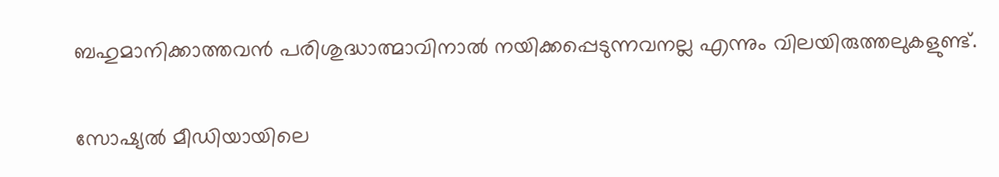ബഹുമാനിക്കാത്തവന്‍ പരിശുദ്ധാത്മാവിനാല്‍ നയിക്കപ്പെടുന്നവനല്ല എന്നും വിലയിരുത്തലുകളുണ്ട്.

സോഷ്യല്‍ മീഡിയായിലെ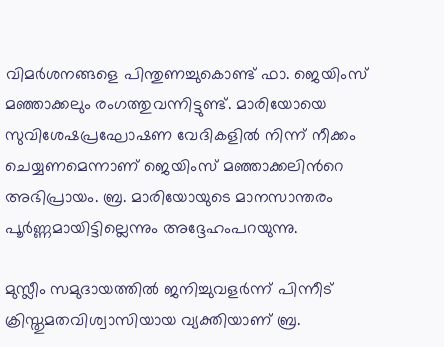വിമര്‍ശനങ്ങളെ പിന്തുണച്ചുകൊണ്ട് ഫാ. ജെയിംസ് മഞ്ഞാക്കലും രംഗത്തുവന്നിട്ടുണ്ട്. മാരിയോയെ സുവിശേഷപ്രഘോഷണ വേദികളില്‍ നിന്ന് നീക്കം ചെയ്യണമെന്നാണ് ജെയിംസ് മഞ്ഞാക്കലിന്‍റെ അഭിപ്രായം. ബ്ര. മാരിയോയുടെ മാനസാന്തരം പൂര്‍ണ്ണമായിട്ടില്ലെന്നും അദ്ദേഹംപറയുന്നു.

മുസ്ലീം സമുദായത്തില്‍ ജനിച്ചുവളര്‍ന്ന് പിന്നീട് ക്രിസ്തുമതവിശ്വാസിയായ വ്യക്തിയാണ് ബ്ര.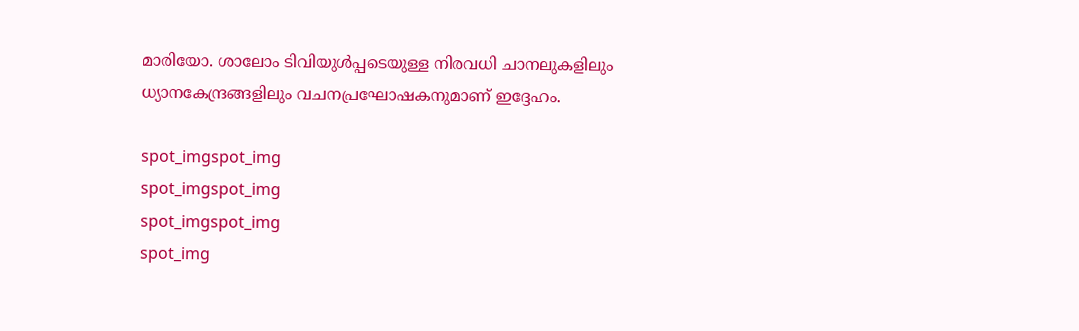മാരിയോ. ശാലോം ടിവിയുള്‍പ്പടെയുള്ള നിരവധി ചാനലുകളിലും ധ്യാനകേന്ദ്രങ്ങളിലും വചനപ്രഘോഷകനുമാണ് ഇദ്ദേഹം.

spot_imgspot_img
spot_imgspot_img
spot_imgspot_img
spot_img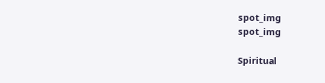spot_img
spot_img

Spiritual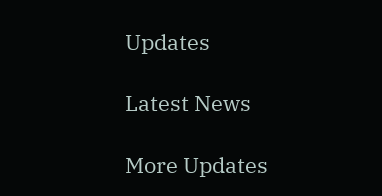Updates

Latest News

More Updates